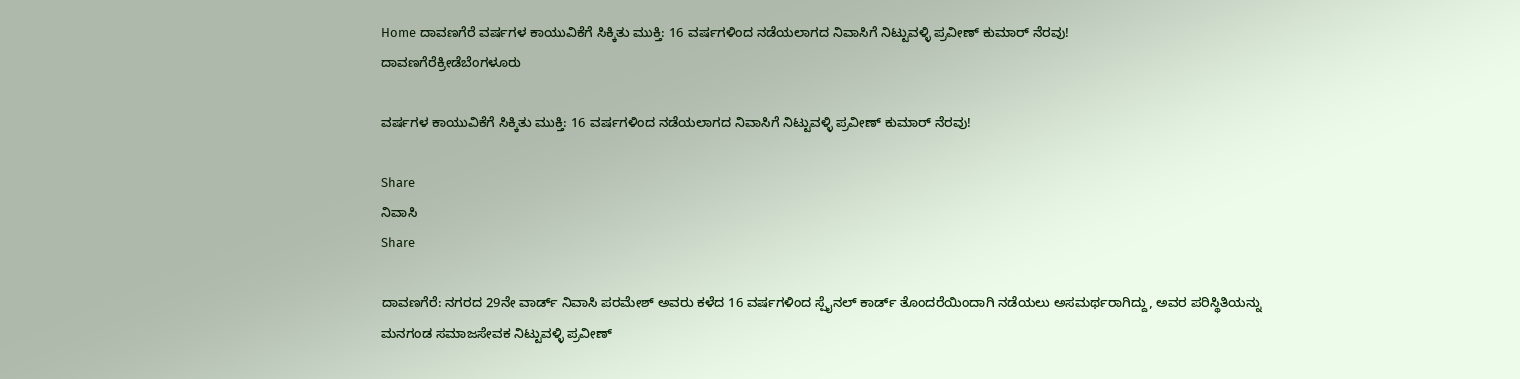Home ದಾವಣಗೆರೆ ವರ್ಷಗಳ ಕಾಯುವಿಕೆಗೆ ಸಿಕ್ಕಿತು ಮುಕ್ತಿ: 16 ವರ್ಷಗಳಿಂದ ನಡೆಯಲಾಗದ ನಿವಾಸಿಗೆ ನಿಟ್ಟುವಳ್ಳಿ ಪ್ರವೀಣ್ ಕುಮಾರ್ ನೆರವು!
ದಾವಣಗೆರೆಕ್ರೀಡೆಬೆಂಗಳೂರು

ವರ್ಷಗಳ ಕಾಯುವಿಕೆಗೆ ಸಿಕ್ಕಿತು ಮುಕ್ತಿ: 16 ವರ್ಷಗಳಿಂದ ನಡೆಯಲಾಗದ ನಿವಾಸಿಗೆ ನಿಟ್ಟುವಳ್ಳಿ ಪ್ರವೀಣ್ ಕುಮಾರ್ ನೆರವು!

Share
ನಿವಾಸಿ
Share

ದಾವಣಗೆರೆ: ನಗರದ 29ನೇ ವಾರ್ಡ್ ನಿವಾಸಿ ಪರಮೇಶ್ ಅವರು ಕಳೆದ 16 ವರ್ಷಗಳಿಂದ ಸ್ಪೈನಲ್ ಕಾರ್ಡ್ ತೊಂದರೆಯಿಂದಾಗಿ ನಡೆಯಲು ಅಸಮರ್ಥರಾಗಿದ್ದು, ಅವರ ಪರಿಸ್ಥಿತಿಯನ್ನು ಮನಗಂಡ ಸಮಾಜಸೇವಕ ನಿಟ್ಟುವಳ್ಳಿ ಪ್ರವೀಣ್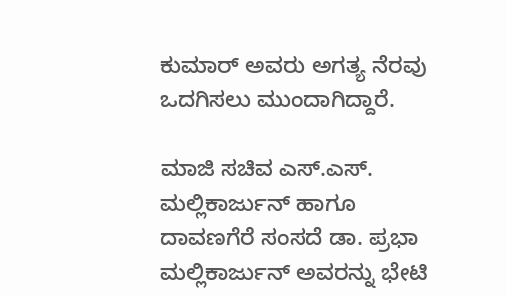ಕುಮಾರ್ ಅವರು ಅಗತ್ಯ ನೆರವು ಒದಗಿಸಲು ಮುಂದಾಗಿದ್ದಾರೆ.

ಮಾಜಿ ಸಚಿವ ಎಸ್.ಎಸ್. ಮಲ್ಲಿಕಾರ್ಜುನ್ ಹಾಗೂ ದಾವಣಗೆರೆ ಸಂಸದೆ ಡಾ. ಪ್ರಭಾ ಮಲ್ಲಿಕಾರ್ಜುನ್ ಅವರನ್ನು ಭೇಟಿ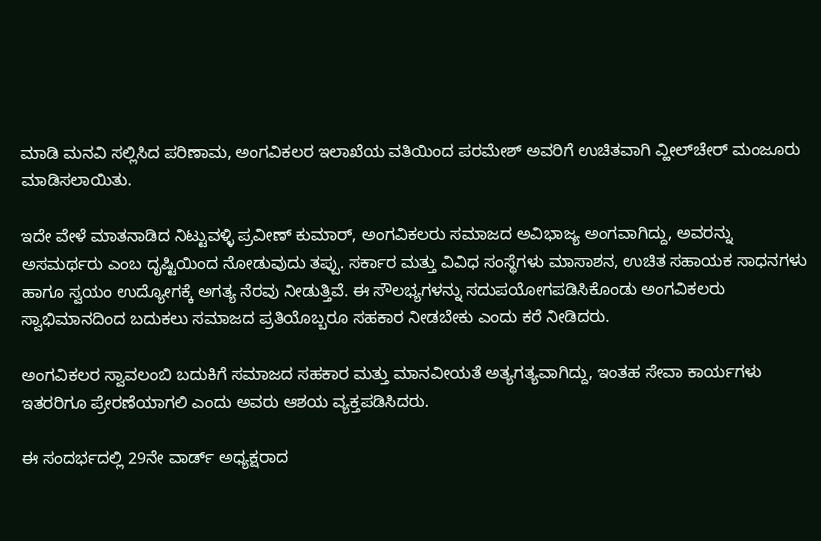ಮಾಡಿ ಮನವಿ ಸಲ್ಲಿಸಿದ ಪರಿಣಾಮ, ಅಂಗವಿಕಲರ ಇಲಾಖೆಯ ವತಿಯಿಂದ ಪರಮೇಶ್ ಅವರಿಗೆ ಉಚಿತವಾಗಿ ವ್ಹೀಲ್‌ಚೇರ್ ಮಂಜೂರು ಮಾಡಿಸಲಾಯಿತು.

ಇದೇ ವೇಳೆ ಮಾತನಾಡಿದ ನಿಟ್ಟುವಳ್ಳಿ ಪ್ರವೀಣ್ ಕುಮಾರ್, ಅಂಗವಿಕಲರು ಸಮಾಜದ ಅವಿಭಾಜ್ಯ ಅಂಗವಾಗಿದ್ದು, ಅವರನ್ನು ಅಸಮರ್ಥರು ಎಂಬ ದೃಷ್ಟಿಯಿಂದ ನೋಡುವುದು ತಪ್ಪು. ಸರ್ಕಾರ ಮತ್ತು ವಿವಿಧ ಸಂಸ್ಥೆಗಳು ಮಾಸಾಶನ, ಉಚಿತ ಸಹಾಯಕ ಸಾಧನಗಳು ಹಾಗೂ ಸ್ವಯಂ ಉದ್ಯೋಗಕ್ಕೆ ಅಗತ್ಯ ನೆರವು ನೀಡುತ್ತಿವೆ. ಈ ಸೌಲಭ್ಯಗಳನ್ನು ಸದುಪಯೋಗಪಡಿಸಿಕೊಂಡು ಅಂಗವಿಕಲರು ಸ್ವಾಭಿಮಾನದಿಂದ ಬದುಕಲು ಸಮಾಜದ ಪ್ರತಿಯೊಬ್ಬರೂ ಸಹಕಾರ ನೀಡಬೇಕು ಎಂದು ಕರೆ ನೀಡಿದರು.

ಅಂಗವಿಕಲರ ಸ್ವಾವಲಂಬಿ ಬದುಕಿಗೆ ಸಮಾಜದ ಸಹಕಾರ ಮತ್ತು ಮಾನವೀಯತೆ ಅತ್ಯಗತ್ಯವಾಗಿದ್ದು, ಇಂತಹ ಸೇವಾ ಕಾರ್ಯಗಳು ಇತರರಿಗೂ ಪ್ರೇರಣೆಯಾಗಲಿ ಎಂದು ಅವರು ಆಶಯ ವ್ಯಕ್ತಪಡಿಸಿದರು.

ಈ ಸಂದರ್ಭದಲ್ಲಿ 29ನೇ ವಾರ್ಡ್ ಅಧ್ಯಕ್ಷರಾದ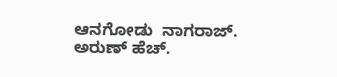ಆನಗೋಡು  ನಾಗರಾಜ್. ಅರುಣ್ ಹೆಚ್.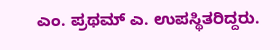ಎಂ. ಪ್ರಥಮ್ ಎ. ಉಪಸ್ಥಿತರಿದ್ದರು.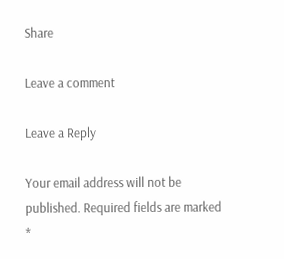Share

Leave a comment

Leave a Reply

Your email address will not be published. Required fields are marked *